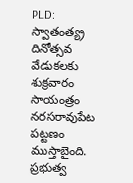PLD: స్వాతంత్య్ర దినోత్సవ వేడుకలకు శుక్రవారం సాయంత్రం నరసరావుపేట పట్టణం ముస్తాబైంది. ప్రభుత్వ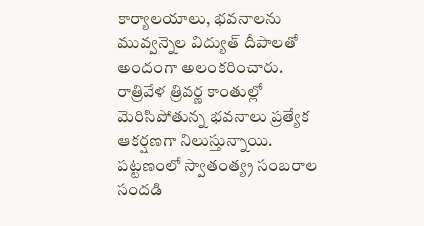కార్యాలయాలు, భవనాలను మువ్వన్నెల విద్యుత్ దీపాలతో అందంగా అలంకరించారు. రాత్రివేళ త్రివర్ణ కాంతుల్లో మెరిసిపోతున్న భవనాలు ప్రత్యేక ఆకర్షణగా నిలుస్తున్నాయి. పట్టణంలో స్వాతంత్య్ర సంబరాల సందడి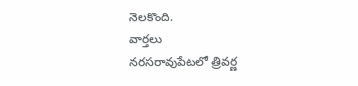నెలకొంది.
వార్తలు
నరసరావుపేటలో త్రివర్ణ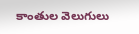కాంతుల వెలుగులు